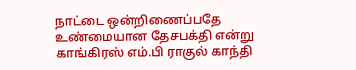நாட்டை ஒன்றிணைப்பதே உண்மையான தேசபக்தி என்று காங்கிரஸ் எம்.பி ராகுல் காந்தி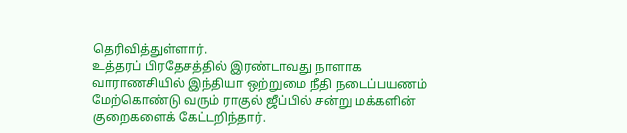தெரிவித்துள்ளார்.
உத்தரப் பிரதேசத்தில் இரண்டாவது நாளாக வாராணசியில் இந்தியா ஒற்றுமை நீதி நடைப்பயணம் மேற்கொண்டு வரும் ராகுல் ஜீப்பில் சன்று மக்களின் குறைகளைக் கேட்டறிந்தார்.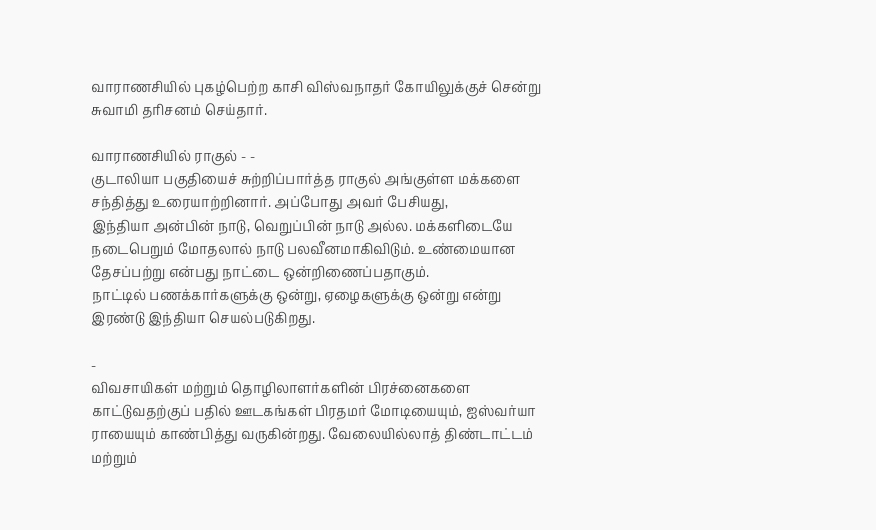வாராணசியில் புகழ்பெற்ற காசி விஸ்வநாதர் கோயிலுக்குச் சென்று சுவாமி தரிசனம் செய்தார்.

வாராணசியில் ராகுல் - -
குடாலியா பகுதியைச் சுற்றிப்பார்த்த ராகுல் அங்குள்ள மக்களை சந்தித்து உரையாற்றினார். அப்போது அவர் பேசியது,
இந்தியா அன்பின் நாடு, வெறுப்பின் நாடு அல்ல. மக்களிடையே நடைபெறும் மோதலால் நாடு பலவீனமாகிவிடும். உண்மையான தேசப்பற்று என்பது நாட்டை ஒன்றிணைப்பதாகும்.
நாட்டில் பணக்கார்களுக்கு ஒன்று, ஏழைகளுக்கு ஒன்று என்று இரண்டு இந்தியா செயல்படுகிறது.

-
விவசாயிகள் மற்றும் தொழிலாளர்களின் பிரச்னைகளை காட்டுவதற்குப் பதில் ஊடகங்கள் பிரதமர் மோடியையும், ஐஸ்வர்யா ராயையும் காண்பித்து வருகின்றது. வேலையில்லாத் திண்டாட்டம் மற்றும்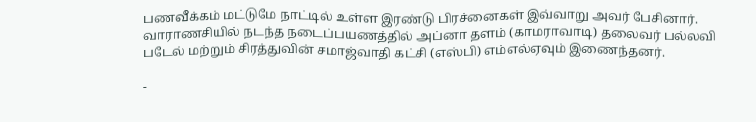பணவீக்கம் மட்டுமே நாட்டில் உள்ள இரண்டு பிரச்னைகள் இவ்வாறு அவர் பேசினார்.
வாராணசியில் நடந்த நடைப்பயணத்தில் அப்னா தளம் (காமராவாடி) தலைவர் பல்லவி படேல் மற்றும் சிரத்துவின் சமாஜ்வாதி கட்சி (எஸ்பி) எம்எல்ஏவும் இணைந்தனர்.

-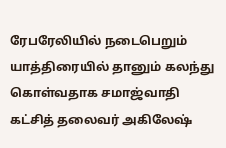ரேபரேலியில் நடைபெறும் யாத்திரையில் தானும் கலந்து கொள்வதாக சமாஜ்வாதி கட்சித் தலைவர் அகிலேஷ்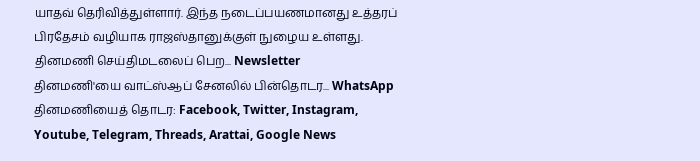யாதவ் தெரிவித்துள்ளார். இந்த நடைப்பயணமானது உத்தரப் பிரதேசம் வழியாக ராஜஸ்தானுக்குள் நுழைய உள்ளது.
தினமணி செய்திமடலைப் பெற... Newsletter
தினமணி'யை வாட்ஸ்ஆப் சேனலில் பின்தொடர... WhatsApp
தினமணியைத் தொடர: Facebook, Twitter, Instagram, Youtube, Telegram, Threads, Arattai, Google News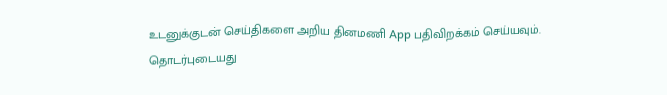உடனுக்குடன் செய்திகளை அறிய தினமணி App பதிவிறக்கம் செய்யவும்.
தொடர்புடையது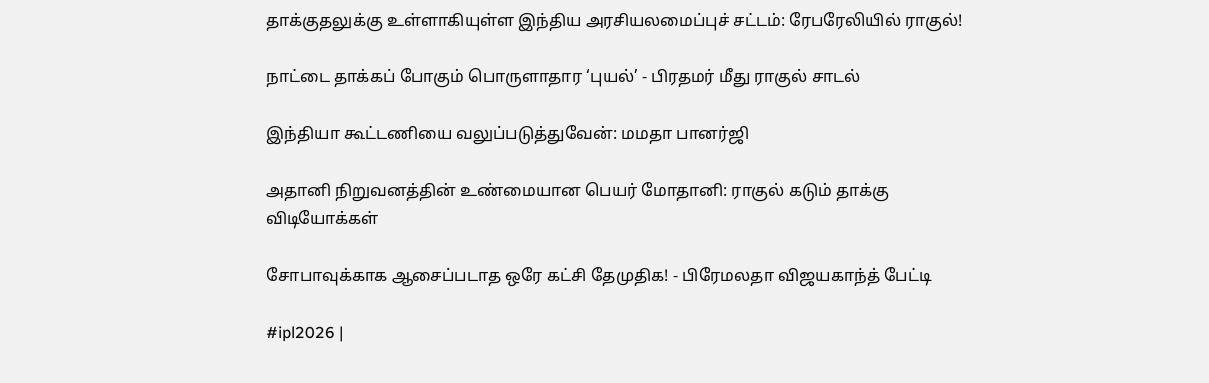தாக்குதலுக்கு உள்ளாகியுள்ள இந்திய அரசியலமைப்புச் சட்டம்: ரேபரேலியில் ராகுல்!

நாட்டை தாக்கப் போகும் பொருளாதார ‘புயல்’ - பிரதமர் மீது ராகுல் சாடல்

இந்தியா கூட்டணியை வலுப்படுத்துவேன்: மமதா பானர்ஜி

அதானி நிறுவனத்தின் உண்மையான பெயர் மோதானி: ராகுல் கடும் தாக்கு
விடியோக்கள்

சோபாவுக்காக ஆசைப்படாத ஒரே கட்சி தேமுதிக! - பிரேமலதா விஜயகாந்த் பேட்டி

#ipl2026 |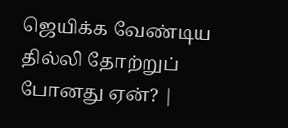ஜெயிக்க வேண்டிய தில்லி தோற்றுப் போனது ஏன்? |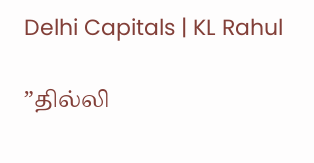Delhi Capitals | KL Rahul

”தில்லி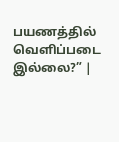பயணத்தில் வெளிப்படை இல்லை?” |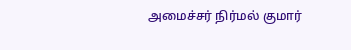அமைச்சர் நிர்மல் குமார்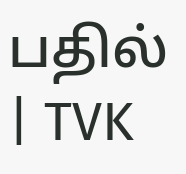பதில் | TVK